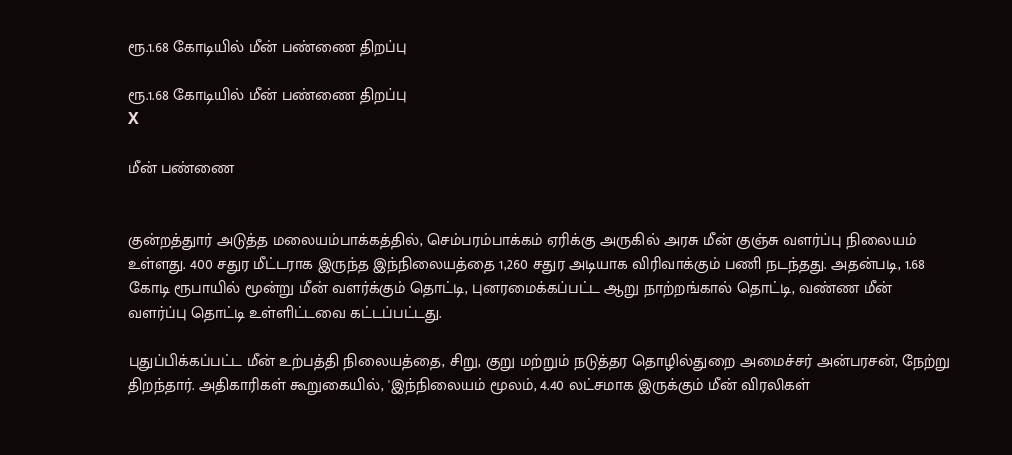ரூ.1.68 கோடியில் மீன் பண்ணை திறப்பு

ரூ.1.68 கோடியில் மீன் பண்ணை திறப்பு
X

மீன் பண்ணை


குன்றத்துார் அடுத்த மலையம்பாக்கத்தில், செம்பரம்பாக்கம் ஏரிக்கு அருகில் அரசு மீன் குஞ்சு வளர்ப்பு நிலையம் உள்ளது. 400 சதுர மீட்டராக இருந்த இந்நிலையத்தை 1,260 சதுர அடியாக விரிவாக்கும் பணி நடந்தது. அதன்படி, 1.68 கோடி ரூபாயில் மூன்று மீன் வளர்க்கும் தொட்டி, புனரமைக்கப்பட்ட ஆறு நாற்றங்கால் தொட்டி, வண்ண மீன் வளர்ப்பு தொட்டி உள்ளிட்டவை கட்டப்பட்டது.

புதுப்பிக்கப்பட்ட மீன் உற்பத்தி நிலையத்தை, சிறு, குறு மற்றும் நடுத்தர தொழில்துறை அமைச்சர் அன்பரசன், நேற்று திறந்தார். அதிகாரிகள் கூறுகையில், 'இந்நிலையம் மூலம், 4.40 லட்சமாக இருக்கும் மீன் விரலிகள்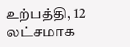உற்பத்தி, 12 லட்சமாக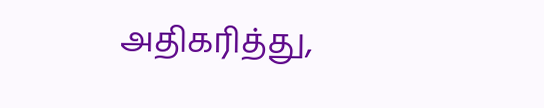அதிகரித்து,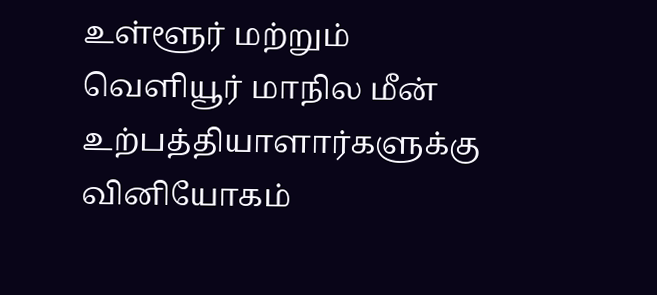உள்ளூர் மற்றும் வெளியூர் மாநில மீன் உற்பத்தியாளார்களுக்கு வினியோகம்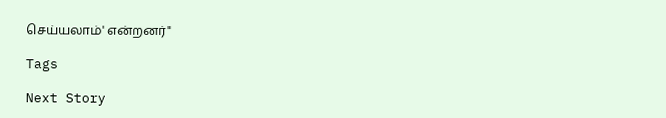செய்யலாம்' என்றனர்"

Tags

Next Story